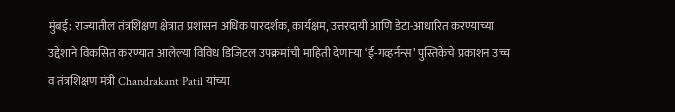मुंबई: राज्यातील तंत्रशिक्षण क्षेत्रात प्रशासन अधिक पारदर्शक, कार्यक्षम, उत्तरदायी आणि डेटा-आधारित करण्याच्या उद्देशाने विकसित करण्यात आलेल्या विविध डिजिटल उपक्रमांची माहिती देणाऱ्या ‘ई-गव्हर्नन्स’ पुस्तिकेचे प्रकाशन उच्च व तंत्रशिक्षण मंत्री Chandrakant Patil यांच्या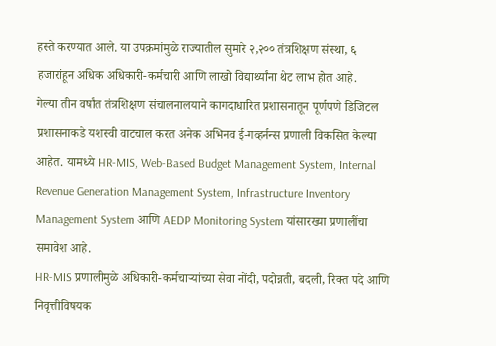हस्ते करण्यात आले. या उपक्रमांमुळे राज्यातील सुमारे २,२०० तंत्रशिक्षण संस्था, ६ हजारांहून अधिक अधिकारी-कर्मचारी आणि लाखो विद्यार्थ्यांना थेट लाभ होत आहे.
गेल्या तीन वर्षांत तंत्रशिक्षण संचालनालयाने कागदाधारित प्रशासनातून पूर्णपणे डिजिटल प्रशासनाकडे यशस्वी वाटचाल करत अनेक अभिनव ई-गव्हर्नन्स प्रणाली विकसित केल्या आहेत. यामध्ये HR-MIS, Web-Based Budget Management System, Internal Revenue Generation Management System, Infrastructure Inventory Management System आणि AEDP Monitoring System यांसारख्या प्रणालींचा समावेश आहे.
HR-MIS प्रणालीमुळे अधिकारी-कर्मचाऱ्यांच्या सेवा नोंदी, पदोन्नती, बदली, रिक्त पदे आणि निवृत्तीविषयक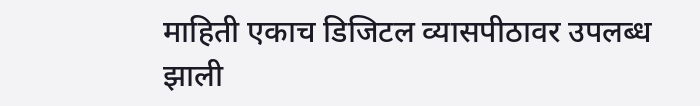माहिती एकाच डिजिटल व्यासपीठावर उपलब्ध झाली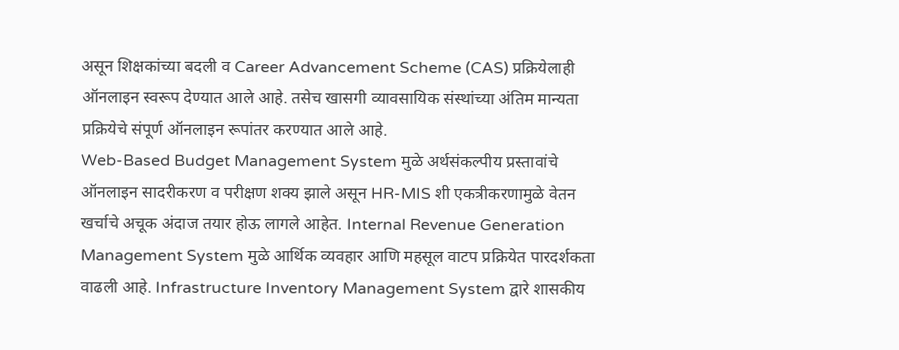असून शिक्षकांच्या बदली व Career Advancement Scheme (CAS) प्रक्रियेलाही ऑनलाइन स्वरूप देण्यात आले आहे. तसेच खासगी व्यावसायिक संस्थांच्या अंतिम मान्यता प्रक्रियेचे संपूर्ण ऑनलाइन रूपांतर करण्यात आले आहे.
Web-Based Budget Management System मुळे अर्थसंकल्पीय प्रस्तावांचे ऑनलाइन सादरीकरण व परीक्षण शक्य झाले असून HR-MIS शी एकत्रीकरणामुळे वेतन खर्चाचे अचूक अंदाज तयार होऊ लागले आहेत. Internal Revenue Generation Management System मुळे आर्थिक व्यवहार आणि महसूल वाटप प्रक्रियेत पारदर्शकता वाढली आहे. Infrastructure Inventory Management System द्वारे शासकीय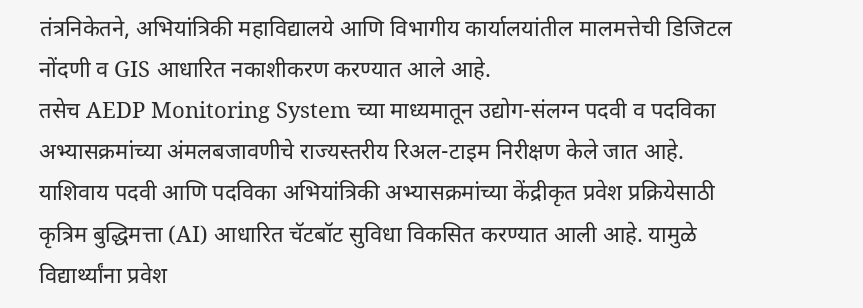तंत्रनिकेतने, अभियांत्रिकी महाविद्यालये आणि विभागीय कार्यालयांतील मालमत्तेची डिजिटल नोंदणी व GIS आधारित नकाशीकरण करण्यात आले आहे.
तसेच AEDP Monitoring System च्या माध्यमातून उद्योग-संलग्न पदवी व पदविका अभ्यासक्रमांच्या अंमलबजावणीचे राज्यस्तरीय रिअल-टाइम निरीक्षण केले जात आहे. याशिवाय पदवी आणि पदविका अभियांत्रिकी अभ्यासक्रमांच्या केंद्रीकृत प्रवेश प्रक्रियेसाठी कृत्रिम बुद्धिमत्ता (AI) आधारित चॅटबॉट सुविधा विकसित करण्यात आली आहे. यामुळे विद्यार्थ्यांना प्रवेश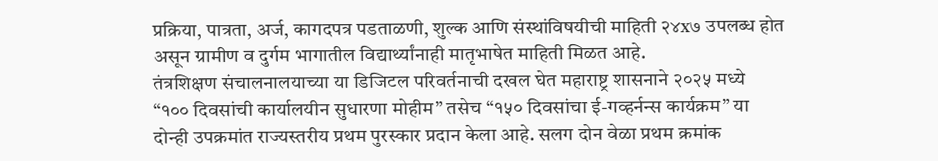प्रक्रिया, पात्रता, अर्ज, कागदपत्र पडताळणी, शुल्क आणि संस्थांविषयीची माहिती २४x७ उपलब्ध होत असून ग्रामीण व दुर्गम भागातील विद्यार्थ्यांनाही मातृभाषेत माहिती मिळत आहे.
तंत्रशिक्षण संचालनालयाच्या या डिजिटल परिवर्तनाची दखल घेत महाराष्ट्र शासनाने २०२५ मध्ये “१०० दिवसांची कार्यालयीन सुधारणा मोहीम” तसेच “१५० दिवसांचा ई-गव्हर्नन्स कार्यक्रम” या दोन्ही उपक्रमांत राज्यस्तरीय प्रथम पुरस्कार प्रदान केला आहे. सलग दोन वेळा प्रथम क्रमांक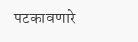पटकावणारे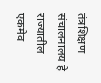तंत्रशिक्षण संचालनालय हे राज्यातील एकमेव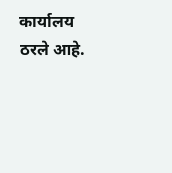कार्यालय ठरले आहे.